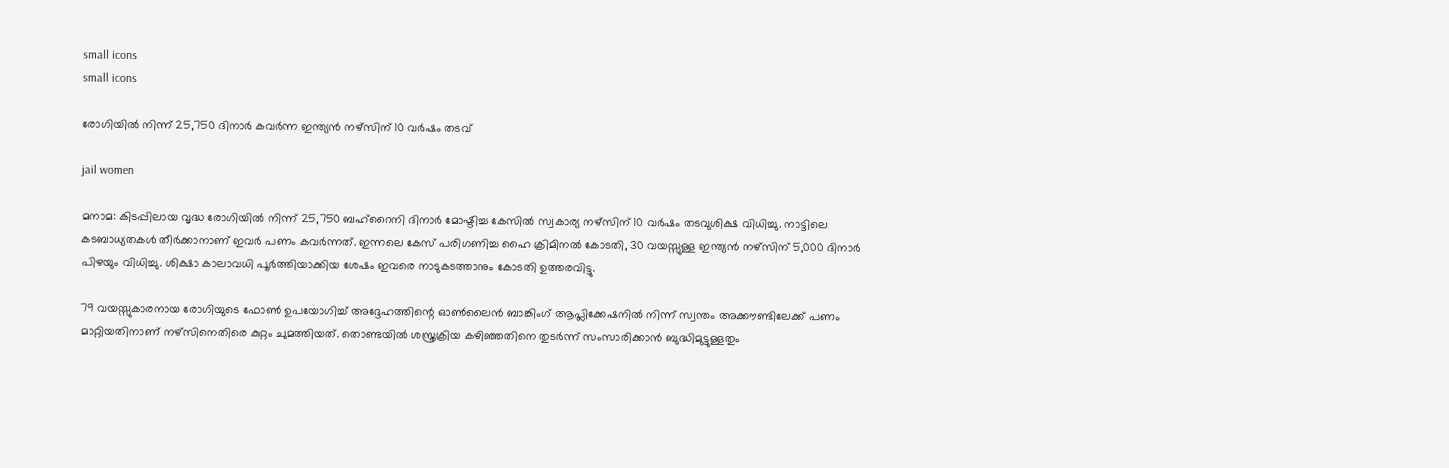small icons
small icons

രോഗിയില്‍ നിന്ന് 25,750 ദിനാര്‍ കവര്‍ന്ന ഇന്ത്യന്‍ നഴ്‌സിന് 10 വര്‍ഷം തടവ്

jail women

മനാമ: കിടപ്പിലായ വൃദ്ധ രോഗിയില്‍ നിന്ന് 25,750 ബഹ്റൈനി ദിനാര്‍ മോഷ്ടിച്ച കേസില്‍ സ്വകാര്യ നഴ്‌സിന് 10 വര്‍ഷം തടവുശിക്ഷ വിധിച്ചു. നാട്ടിലെ കടബാധ്യതകള്‍ തീര്‍ക്കാനാണ് ഇവര്‍ പണം കവര്‍ന്നത്. ഇന്നലെ കേസ് പരിഗണിച്ച ഹൈ ക്രിമിനല്‍ കോടതി, 30 വയസ്സുള്ള ഇന്ത്യന്‍ നഴ്‌സിന് 5,000 ദിനാര്‍ പിഴയും വിധിച്ചു. ശിക്ഷാ കാലാവധി പൂര്‍ത്തിയാക്കിയ ശേഷം ഇവരെ നാടുകടത്താനും കോടതി ഉത്തരവിട്ടു.

79 വയസ്സുകാരനായ രോഗിയുടെ ഫോണ്‍ ഉപയോഗിച്ച് അദ്ദേഹത്തിന്റെ ഓണ്‍ലൈന്‍ ബാങ്കിംഗ് ആപ്ലിക്കേഷനില്‍ നിന്ന് സ്വന്തം അക്കൗണ്ടിലേക്ക് പണം മാറ്റിയതിനാണ് നഴ്‌സിനെതിരെ കുറ്റം ചുമത്തിയത്. തൊണ്ടയില്‍ ശസ്ത്രക്രിയ കഴിഞ്ഞതിനെ തുടര്‍ന്ന് സംസാരിക്കാന്‍ ബുദ്ധിമുട്ടുള്ളതും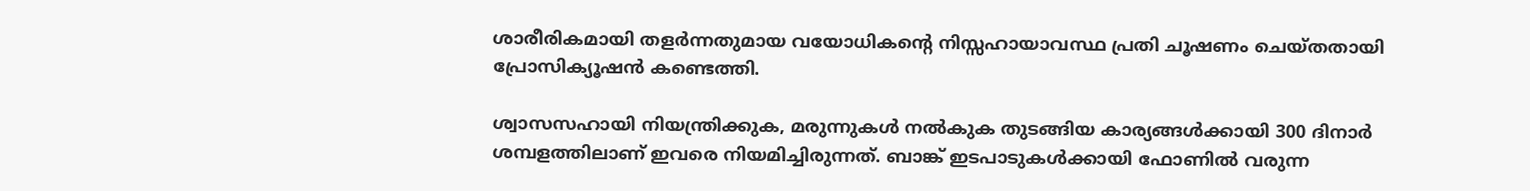ശാരീരികമായി തളര്‍ന്നതുമായ വയോധികന്റെ നിസ്സഹായാവസ്ഥ പ്രതി ചൂഷണം ചെയ്തതായി പ്രോസിക്യൂഷന്‍ കണ്ടെത്തി.

ശ്വാസസഹായി നിയന്ത്രിക്കുക, മരുന്നുകള്‍ നല്‍കുക തുടങ്ങിയ കാര്യങ്ങള്‍ക്കായി 300 ദിനാര്‍ ശമ്പളത്തിലാണ് ഇവരെ നിയമിച്ചിരുന്നത്. ബാങ്ക് ഇടപാടുകള്‍ക്കായി ഫോണില്‍ വരുന്ന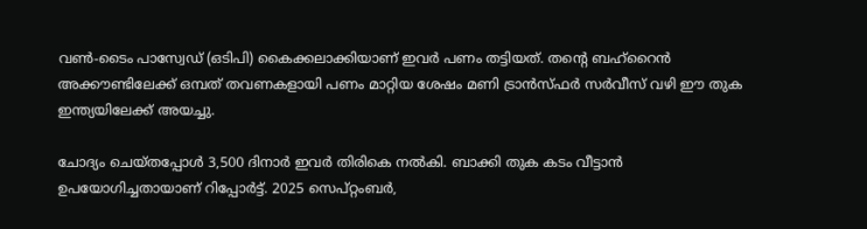വണ്‍-ടൈം പാസ്വേഡ് (ഒടിപി) കൈക്കലാക്കിയാണ് ഇവര്‍ പണം തട്ടിയത്. തന്റെ ബഹ്റൈന്‍ അക്കൗണ്ടിലേക്ക് ഒമ്പത് തവണകളായി പണം മാറ്റിയ ശേഷം മണി ട്രാന്‍സ്ഫര്‍ സര്‍വീസ് വഴി ഈ തുക ഇന്ത്യയിലേക്ക് അയച്ചു.

ചോദ്യം ചെയ്തപ്പോള്‍ 3,500 ദിനാര്‍ ഇവര്‍ തിരികെ നല്‍കി. ബാക്കി തുക കടം വീട്ടാന്‍ ഉപയോഗിച്ചതായാണ് റിപ്പോര്‍ട്ട്. 2025 സെപ്റ്റംബര്‍,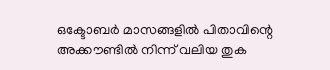ഒക്ടോബര്‍ മാസങ്ങളില്‍ പിതാവിന്റെ അക്കൗണ്ടില്‍ നിന്ന് വലിയ തുക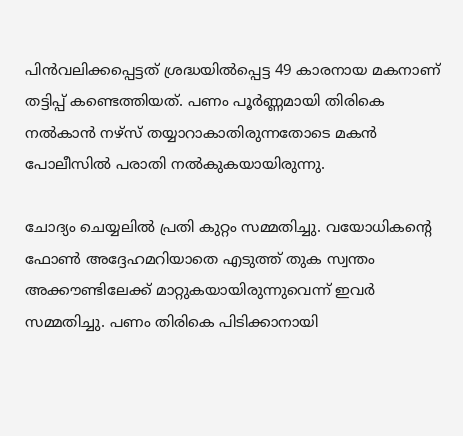പിന്‍വലിക്കപ്പെട്ടത് ശ്രദ്ധയില്‍പ്പെട്ട 49 കാരനായ മകനാണ് തട്ടിപ്പ് കണ്ടെത്തിയത്. പണം പൂര്‍ണ്ണമായി തിരികെ നല്‍കാന്‍ നഴ്‌സ് തയ്യാറാകാതിരുന്നതോടെ മകന്‍ പോലീസില്‍ പരാതി നല്‍കുകയായിരുന്നു.

ചോദ്യം ചെയ്യലില്‍ പ്രതി കുറ്റം സമ്മതിച്ചു. വയോധികന്റെ ഫോണ്‍ അദ്ദേഹമറിയാതെ എടുത്ത് തുക സ്വന്തം അക്കൗണ്ടിലേക്ക് മാറ്റുകയായിരുന്നുവെന്ന് ഇവര്‍ സമ്മതിച്ചു. പണം തിരികെ പിടിക്കാനായി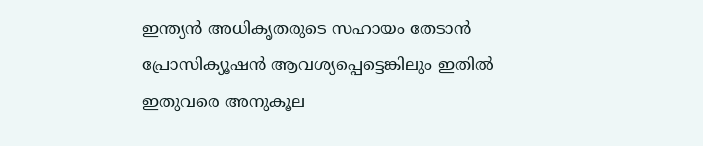ഇന്ത്യന്‍ അധികൃതരുടെ സഹായം തേടാന്‍ പ്രോസിക്യൂഷന്‍ ആവശ്യപ്പെട്ടെങ്കിലും ഇതില്‍ ഇതുവരെ അനുകൂല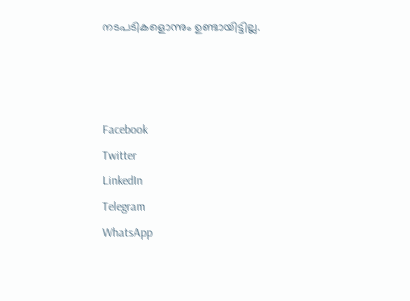നടപടികളൊന്നും ഉണ്ടായിട്ടില്ല.



Facebook
Twitter
LinkedIn
Telegram
WhatsApp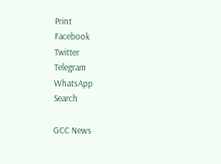Print
Facebook
Twitter
Telegram
WhatsApp
Search

GCC News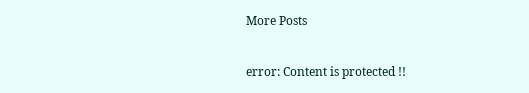More Posts

error: Content is protected !!